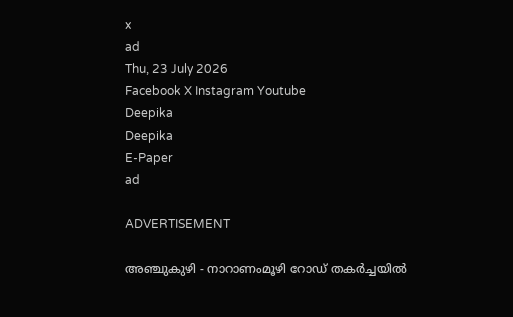x
ad
Thu, 23 July 2026
Facebook X Instagram Youtube
Deepika
Deepika
E-Paper
ad

ADVERTISEMENT

അഞ്ചുകുഴി - നാറാണംമൂഴി റോഡ് തകർച്ചയിൽ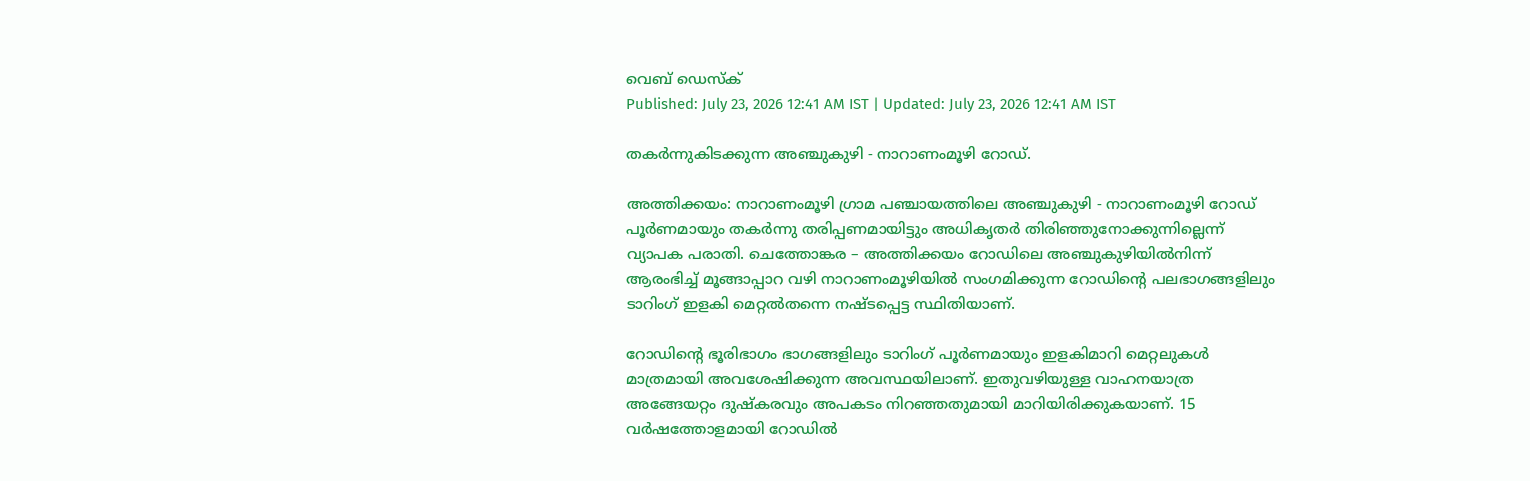വെബ് ഡെസ്ക്
Published: July 23, 2026 12:41 AM IST | Updated: July 23, 2026 12:41 AM IST

തകർന്നുകിടക്കുന്ന അഞ്ചുകുഴി - നാറാണംമൂഴി റോഡ്.

അത്തിക്കയം: നാറാണംമൂഴി ഗ്രാമ പഞ്ചായത്തിലെ അഞ്ചുകുഴി - നാറാണംമൂഴി റോഡ് പൂർണമായും തകർന്നു തരിപ്പണമായിട്ടും അധികൃതർ തിരിഞ്ഞുനോക്കുന്നില്ലെന്ന് വ്യാപക പരാതി. ചെത്തോങ്കര – അത്തിക്കയം റോഡിലെ അഞ്ചുകുഴിയിൽനിന്ന് ആരംഭിച്ച് മൂങ്ങാപ്പാറ വഴി നാറാണംമൂഴിയിൽ സംഗമിക്കുന്ന റോഡിന്‍റെ പലഭാഗങ്ങളിലും ടാറിംഗ് ഇളകി മെറ്റൽതന്നെ നഷ്ടപ്പെട്ട സ്ഥിതിയാണ്.

റോഡിന്‍റെ ഭൂരിഭാഗം ഭാഗങ്ങളിലും ടാറിംഗ് പൂർണമായും ഇളകിമാറി മെറ്റലുകൾ മാത്രമായി അവശേഷിക്കുന്ന അവസ്ഥയിലാണ്. ഇതുവഴിയുള്ള വാഹനയാത്ര അങ്ങേയറ്റം ദുഷ്കരവും അപകടം നിറഞ്ഞതുമായി മാറിയിരിക്കുകയാണ്. 15 വർഷത്തോളമായി റോഡിൽ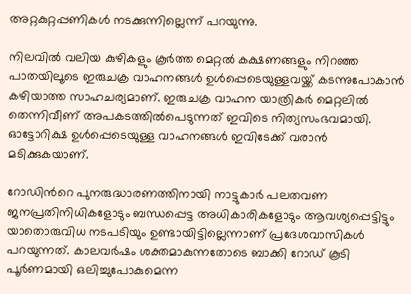അറ്റകുറ്റപ്പണികൾ നടക്കുന്നില്ലെന്ന് പറയുന്നു.

നിലവിൽ വലിയ കുഴികളും കൂർത്ത മെറ്റൽ കക്ഷണങ്ങളും നിറഞ്ഞ പാതയിലൂടെ ഇരുചക്ര വാഹനങ്ങൾ ഉൾപ്പെടെയുള്ളവയ്ക്ക് കടന്നുപോകാൻ കഴിയാത്ത സാഹചര്യമാണ്. ഇരുചക്ര വാഹന യാത്രികർ മെറ്റലിൽ തെന്നിവീണ് അപകടത്തിൽപെടുന്നത് ഇവിടെ നിത്യസംഭവമായി. ഓട്ടോറിക്ഷ ഉൾപ്പെടെയുള്ള വാഹനങ്ങൾ ഇവിടേക്ക് വരാൻ മടിക്കുകയാണ്.

റോഡിന്‍റെ പുനരുദ്ധാരണത്തിനായി നാട്ടുകാർ പലതവണ ജനപ്രതിനിധികളോടും ബന്ധപ്പെട്ട അധികാരികളോടും ആവശ്യപ്പെട്ടിട്ടും യാതൊരുവിധ നടപടിയും ഉണ്ടായിട്ടില്ലെന്നാണ് പ്രദേശവാസികൾ പറയുന്നത്. കാലവർഷം ശക്തമാകുന്നതോടെ ബാക്കി റോഡ് കൂടി പൂർണമായി ഒലിച്ചുപോകുമെന്ന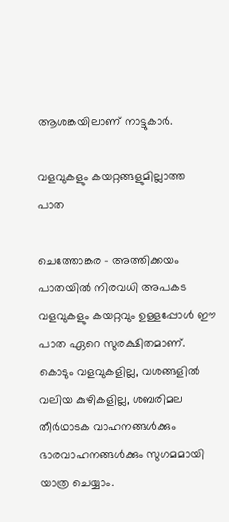ആശങ്കയിലാണ് നാട്ടുകാർ.

വളവുകളും കയറ്റങ്ങളുമില്ലാത്ത പാത

ചെത്തോങ്കര - അത്തിക്കയം പാതയിൽ നിരവധി അപകട വളവുകളും കയറ്റവും ഉള്ളപ്പോൾ ഈ പാത ഏറെ സുരക്ഷിതമാണ്. കൊടും വളവുകളില്ല, വശങ്ങളിൽ വലിയ കുഴികളില്ല, ശബരിമല തീർഥാടക വാഹനങ്ങൾക്കും ഭാരവാഹനങ്ങൾക്കും സുഗമമായി യാത്ര ചെയ്യാം.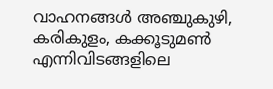വാഹനങ്ങൾ അഞ്ചുകുഴി, കരികുളം, കക്കൂടുമൺ എന്നിവിടങ്ങളിലെ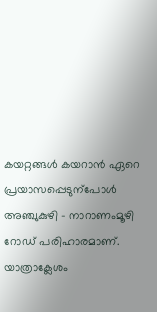കയറ്റങ്ങൾ കയറാൻ ഏറെ പ്രയാസപ്പെടുന്പോൾ അഞ്ചുകുഴി - നാറാണംമൂഴി റോഡ് പരിഹാരമാണ്. യാത്രാക്ലേശം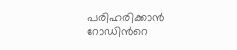പരിഹരിക്കാൻ റോഡിന്‍റെ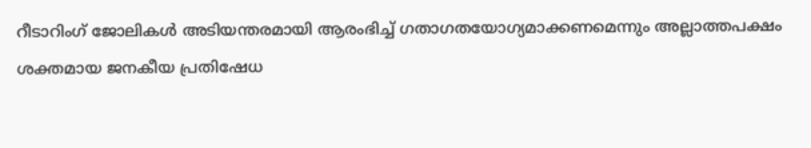റീടാറിംഗ് ജോലികൾ അടിയന്തരമായി ആരംഭിച്ച് ഗതാഗതയോഗ്യമാക്കണമെന്നും അല്ലാത്തപക്ഷം ശക്തമായ ജനകീയ പ്രതിഷേധ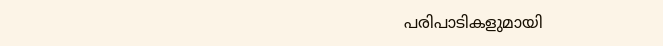പരിപാടികളുമായി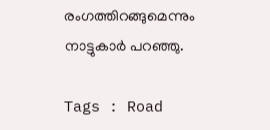രംഗത്തിറങ്ങുമെന്നും നാട്ടുകാർ പറഞ്ഞു.

Tags : Road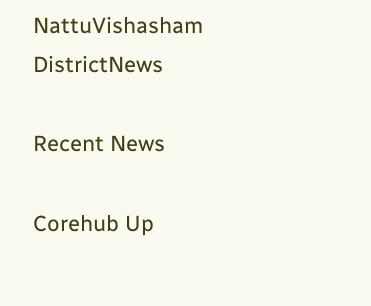NattuVishasham DistrictNews

Recent News

Corehub Up